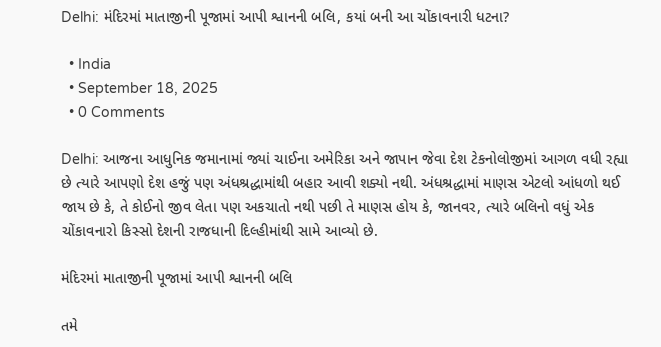Delhi: મંદિરમાં માતાજીની પૂજામાં આપી શ્વાનની બલિ, કયાં બની આ ચોંકાવનારી ધટના?

  • India
  • September 18, 2025
  • 0 Comments

Delhi: આજના આધુનિક જમાનામાં જ્યાં ચાઈના અમેરિકા અને જાપાન જેવા દેશ ટેકનોલોજીમાં આગળ વધી રહ્યા છે ત્યારે આપણો દેશ હજું પણ અંધશ્રદ્ધામાંથી બહાર આવી શક્યો નથી. અંધશ્રદ્ધામાં માણસ એટલો આંધળો થઈ જાય છે કે, તે કોઈનો જીવ લેતા પણ અકચાતો નથી પછી તે માણસ હોય કે, જાનવર, ત્યારે બલિનો વધું એક ચોંકાવનારો કિસ્સો દેશની રાજધાની દિલ્હીમાંથી સામે આવ્યો છે.

મંદિરમાં માતાજીની પૂજામાં આપી શ્વાનની બલિ

તમે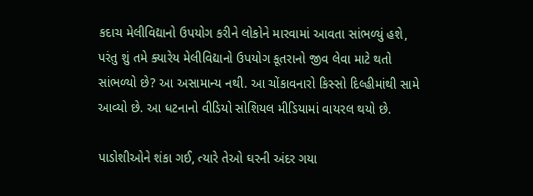કદાચ મેલીવિદ્યાનો ઉપયોગ કરીને લોકોને મારવામાં આવતા સાંભળ્યું હશે, પરંતુ શું તમે ક્યારેય મેલીવિદ્યાનો ઉપયોગ કૂતરાનો જીવ લેવા માટે થતો સાંભળ્યો છે? આ અસામાન્ય નથી. આ ચોંકાવનારો કિસ્સો દિલ્હીમાંથી સામે આવ્યો છે. આ ધટનાનો વીડિયો સોશિયલ મીડિયામાં વાયરલ થયો છે.

પાડોશીઓને શંકા ગઈ, ત્યારે તેઓ ઘરની અંદર ગયા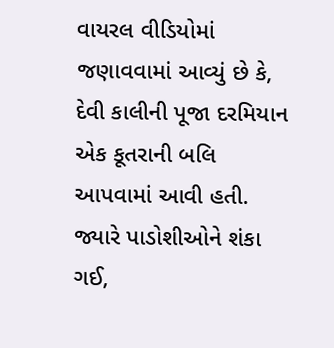વાયરલ વીડિયોમાં જણાવવામાં આવ્યું છે કે, દેવી કાલીની પૂજા દરમિયાન એક કૂતરાની બલિ આપવામાં આવી હતી. જ્યારે પાડોશીઓને શંકા ગઈ,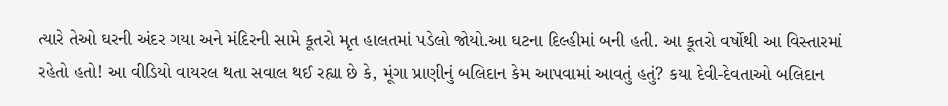ત્યારે તેઓ ઘરની અંદર ગયા અને મંદિરની સામે કૂતરો મૃત હાલતમાં પડેલો જોયો.આ ઘટના દિલ્હીમાં બની હતી. આ કૂતરો વર્ષોથી આ વિસ્તારમાં રહેતો હતો! આ વીડિયો વાયરલ થતા સવાલ થઈ રહ્યા છે કે, મૂંગા પ્રાણીનું બલિદાન કેમ આપવામાં આવતું હતું? કયા દેવી-દેવતાઓ બલિદાન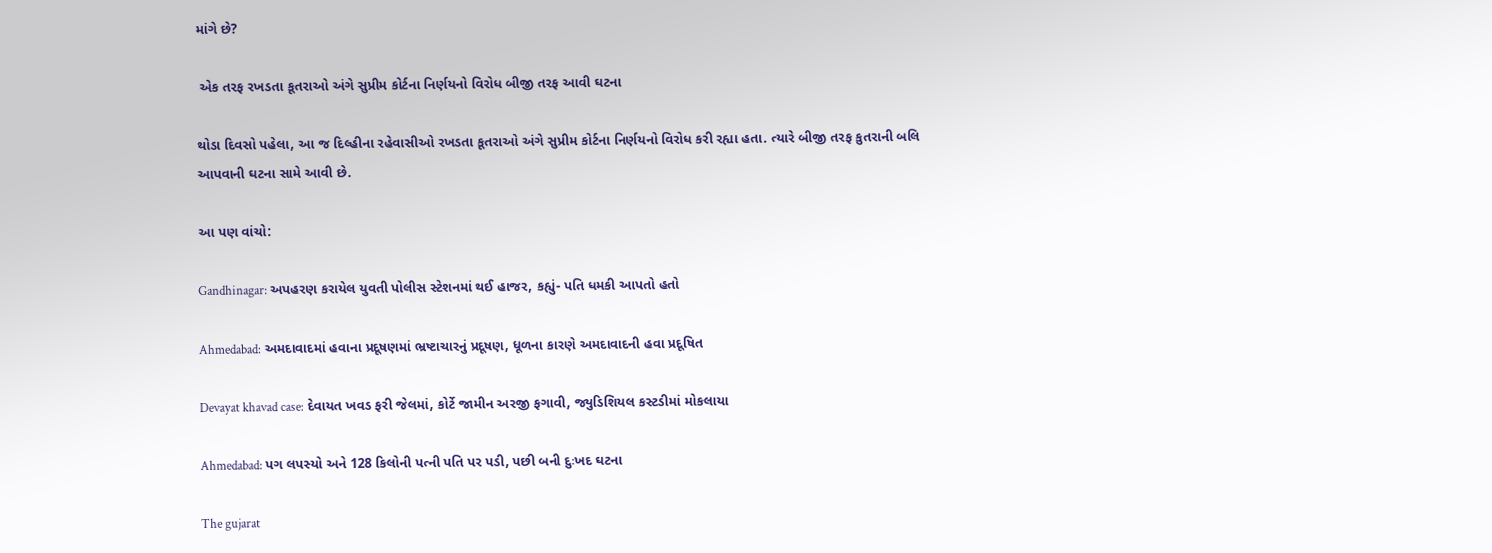માંગે છે?

 એક તરફ રખડતા કૂતરાઓ અંગે સુપ્રીમ કોર્ટના નિર્ણયનો વિરોધ બીજી તરફ આવી ઘટના

થોડા દિવસો પહેલા, આ જ દિલ્હીના રહેવાસીઓ રખડતા કૂતરાઓ અંગે સુપ્રીમ કોર્ટના નિર્ણયનો વિરોધ કરી રહ્યા હતા. ત્યારે બીજી તરફ કુતરાની બલિ આપવાની ઘટના સામે આવી છે.

આ પણ વાંચો:

Gandhinagar: અપહરણ કરાયેલ યુવતી પોલીસ સ્ટેશનમાં થઈ હાજર, કહ્યું- પતિ ધમકી આપતો હતો

Ahmedabad: અમદાવાદમાં હવાના પ્રદૂષણમાં ભ્રષ્ટાચારનું પ્રદૂષણ, ધૂળના કારણે અમદાવાદની હવા પ્રદૂષિત

Devayat khavad case: દેવાયત ખવડ ફરી જેલમાં, કોર્ટે જામીન અરજી ફગાવી, જ્યુડિશિયલ કસ્ટડીમાં મોકલાયા

Ahmedabad: પગ લપસ્યો અને 128 કિલોની પત્ની પતિ પર પડી, પછી બની દુઃખદ ઘટના

The gujarat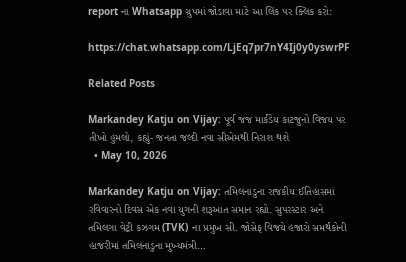report ના Whatsapp ગ્રુપમાં જોડાવા માટે આ લિંક પર ક્લિક કરો:

https://chat.whatsapp.com/LjEq7pr7nY4Ij0y0yswrPF

Related Posts

Markandey Katju on Vijay: પૂર્વ જજ માર્કંડેય કાટજુનો વિજય પર તીખો હુમલો, કહ્યું- જનતા જલ્દી નવા સીએમથી નિરાશ થશે
  • May 10, 2026

Markandey Katju on Vijay: તમિલનાડુના રાજકીય ઈતિહાસમાં રવિવારનો દિવસ એક નવા યુગની શરૂઆત સમાન રહ્યો. સુપરસ્ટાર અને તમિલગા વેટ્રી કઝગમ (TVK) ના પ્રમુખ સી. જોસેફ વિજયે હજારો સમર્થકોની હાજરીમાં તમિલનાડુના મુખ્યમંત્રી…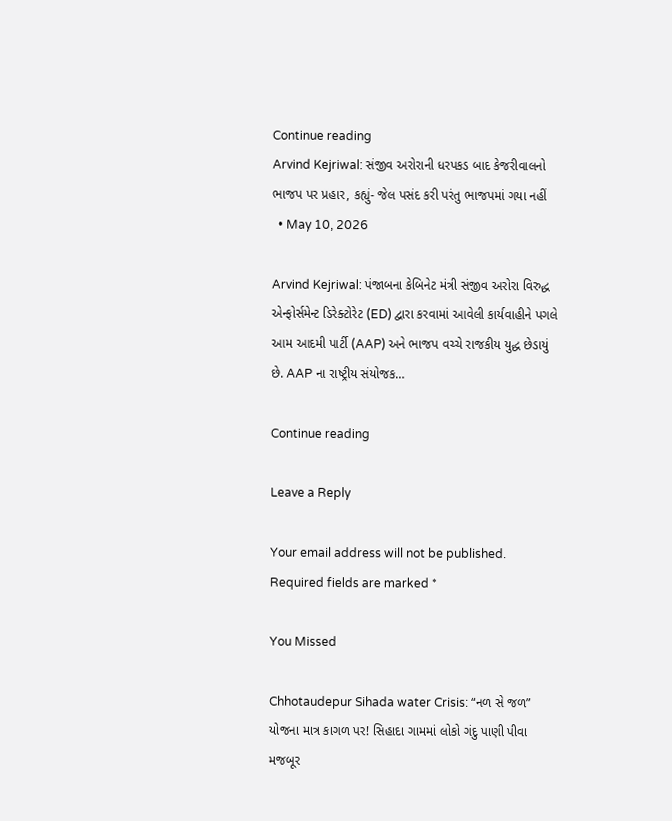Continue reading
Arvind Kejriwal: સંજીવ અરોરાની ધરપકડ બાદ કેજરીવાલનો ભાજપ પર પ્રહાર, કહ્યું- જેલ પસંદ કરી પરંતુ ભાજપમાં ગયા નહીં
  • May 10, 2026

Arvind Kejriwal: પંજાબના કેબિનેટ મંત્રી સંજીવ અરોરા વિરુદ્ધ એન્ફોર્સમેન્ટ ડિરેક્ટોરેટ (ED) દ્વારા કરવામાં આવેલી કાર્યવાહીને પગલે આમ આદમી પાર્ટી (AAP) અને ભાજપ વચ્ચે રાજકીય યુદ્ધ છેડાયું છે. AAP ના રાષ્ટ્રીય સંયોજક…

Continue reading

Leave a Reply

Your email address will not be published. Required fields are marked *

You Missed

Chhotaudepur Sihada water Crisis: “નળ સે જળ” યોજના માત્ર કાગળ પર! સિહાદા ગામમાં લોકો ગંદુ પાણી પીવા મજબૂર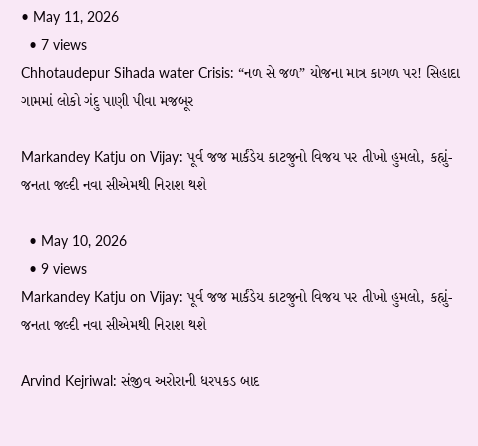• May 11, 2026
  • 7 views
Chhotaudepur Sihada water Crisis: “નળ સે જળ” યોજના માત્ર કાગળ પર! સિહાદા ગામમાં લોકો ગંદુ પાણી પીવા મજબૂર

Markandey Katju on Vijay: પૂર્વ જજ માર્કંડેય કાટજુનો વિજય પર તીખો હુમલો, કહ્યું- જનતા જલ્દી નવા સીએમથી નિરાશ થશે

  • May 10, 2026
  • 9 views
Markandey Katju on Vijay: પૂર્વ જજ માર્કંડેય કાટજુનો વિજય પર તીખો હુમલો, કહ્યું- જનતા જલ્દી નવા સીએમથી નિરાશ થશે

Arvind Kejriwal: સંજીવ અરોરાની ધરપકડ બાદ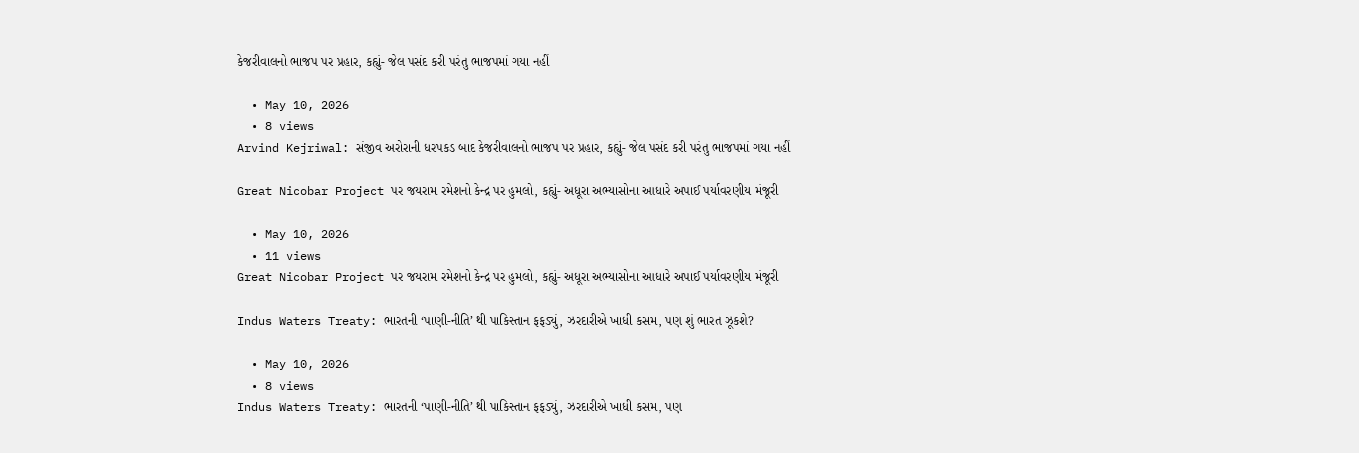કેજરીવાલનો ભાજપ પર પ્રહાર, કહ્યું- જેલ પસંદ કરી પરંતુ ભાજપમાં ગયા નહીં

  • May 10, 2026
  • 8 views
Arvind Kejriwal: સંજીવ અરોરાની ધરપકડ બાદ કેજરીવાલનો ભાજપ પર પ્રહાર, કહ્યું- જેલ પસંદ કરી પરંતુ ભાજપમાં ગયા નહીં

Great Nicobar Project પર જયરામ રમેશનો કેન્દ્ર પર હુમલો, કહ્યું- અધૂરા અભ્યાસોના આધારે અપાઈ પર્યાવરણીય મંજૂરી

  • May 10, 2026
  • 11 views
Great Nicobar Project પર જયરામ રમેશનો કેન્દ્ર પર હુમલો, કહ્યું- અધૂરા અભ્યાસોના આધારે અપાઈ પર્યાવરણીય મંજૂરી

Indus Waters Treaty: ભારતની ‘પાણી-નીતિ’ થી પાકિસ્તાન ફફડ્યું, ઝરદારીએ ખાધી કસમ, પણ શું ભારત ઝૂકશે?

  • May 10, 2026
  • 8 views
Indus Waters Treaty: ભારતની ‘પાણી-નીતિ’ થી પાકિસ્તાન ફફડ્યું, ઝરદારીએ ખાધી કસમ, પણ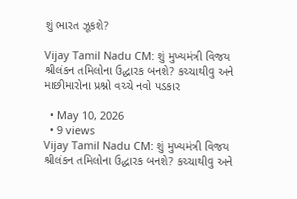શું ભારત ઝૂકશે?

Vijay Tamil Nadu CM: શું મુખ્યમંત્રી વિજય શ્રીલંકન તમિલોના ઉદ્ધારક બનશે? કચ્ચાથીવુ અને માછીમારોના પ્રશ્નો વચ્ચે નવો પડકાર

  • May 10, 2026
  • 9 views
Vijay Tamil Nadu CM: શું મુખ્યમંત્રી વિજય શ્રીલંકન તમિલોના ઉદ્ધારક બનશે? કચ્ચાથીવુ અને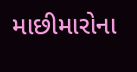માછીમારોના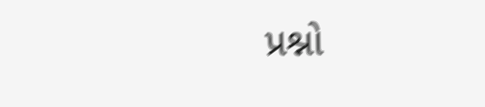પ્રશ્નો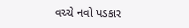વચ્ચે નવો પડકાર